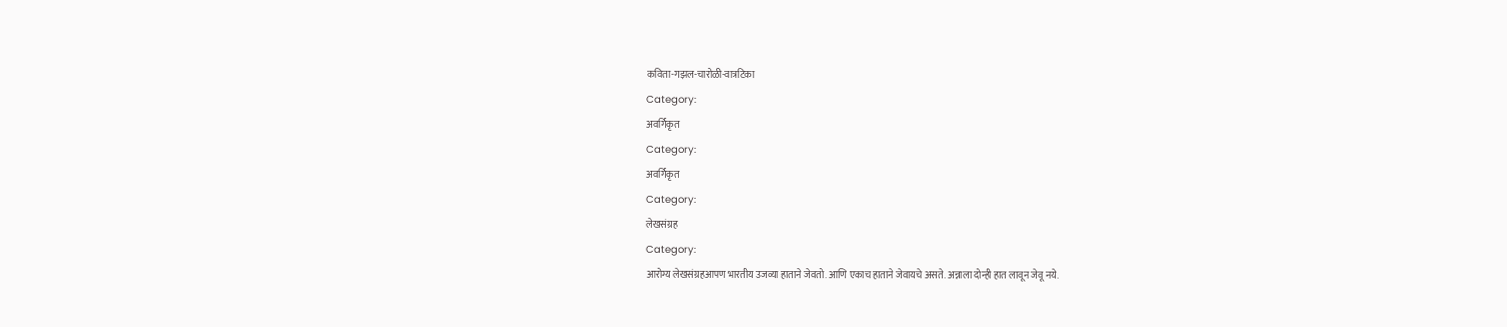कविता-गझल-चारोळी-वात्रटिका
Category:
अवर्गिकृत
Category:
अवर्गिकृत
Category:
लेखसंग्रह
Category:
आरोग्य लेखसंग्रहआपण भारतीय उजव्या हाताने जेवतो. आणि एकाच हाताने जेवायचे असते. अन्नाला दोन्ही हात लावून जेवू नये.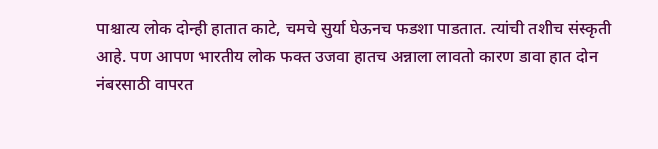पाश्चात्य लोक दोन्ही हातात काटे, चमचे सुर्या घेऊनच फडशा पाडतात. त्यांची तशीच संस्कृती आहे. पण आपण भारतीय लोक फक्त उजवा हातच अन्नाला लावतो कारण डावा हात दोन नंबरसाठी वापरत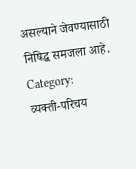असल्याने जेवण्यासाठी निषिद्ध समजला आहे.
Category:
व्यक्ती-परिचय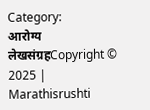Category:
आरोग्य लेखसंग्रहCopyright © 2025 | Marathisrushti